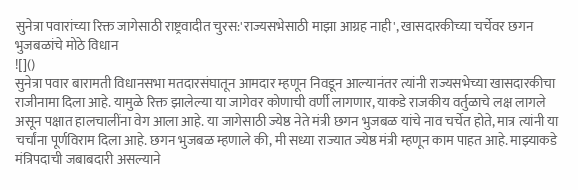सुनेत्रा पवारांच्या रिक्त जागेसाठी राष्ट्रवादीत चुरस:'राज्यसभेसाठी माझा आग्रह नाही', खासदारकीच्या चर्चेवर छगन भुजबळांचे मोठे विधान
![]()
सुनेत्रा पवार बारामती विधानसभा मतदारसंघातून आमदार म्हणून निवडून आल्यानंतर त्यांनी राज्यसभेच्या खासदारकीचा राजीनामा दिला आहे. यामुळे रिक्त झालेल्या या जागेवर कोणाची वर्णी लागणार, याकडे राजकीय वर्तुळाचे लक्ष लागले असून पक्षात हालचालींना वेग आला आहे. या जागेसाठी ज्येष्ठ नेते मंत्री छगन भुजबळ यांचे नाव चर्चेत होते, मात्र त्यांनी या चर्चांना पूर्णविराम दिला आहे. छगन भुजबळ म्हणाले की, मी सध्या राज्यात ज्येष्ठ मंत्री म्हणून काम पाहत आहे. माझ्याकडे मंत्रिपदाची जबाबदारी असल्याने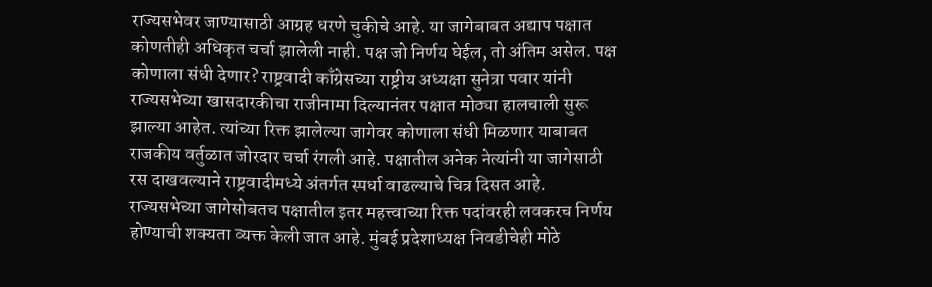राज्यसभेवर जाण्यासाठी आग्रह धरणे चुकीचे आहे. या जागेबाबत अद्याप पक्षात कोणतीही अधिकृत चर्चा झालेली नाही. पक्ष जो निर्णय घेईल, तो अंतिम असेल. पक्ष कोणाला संधी देणार? राष्ट्रवादी काँग्रेसच्या राष्ट्रीय अध्यक्षा सुनेत्रा पवार यांनी राज्यसभेच्या खासदारकीचा राजीनामा दिल्यानंतर पक्षात मोठ्या हालचाली सुरू झाल्या आहेत. त्यांच्या रिक्त झालेल्या जागेवर कोणाला संधी मिळणार याबाबत राजकीय वर्तुळात जोरदार चर्चा रंगली आहे. पक्षातील अनेक नेत्यांनी या जागेसाठी रस दाखवल्याने राष्ट्रवादीमध्ये अंतर्गत स्पर्धा वाढल्याचे चित्र दिसत आहे. राज्यसभेच्या जागेसोबतच पक्षातील इतर महत्त्वाच्या रिक्त पदांवरही लवकरच निर्णय होण्याची शक्यता व्यक्त केली जात आहे. मुंबई प्रदेशाध्यक्ष निवडीचेही मोठे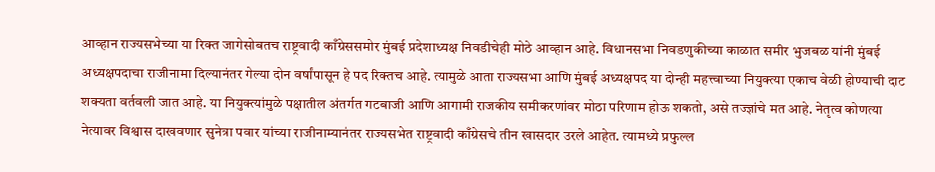आव्हान राज्यसभेच्या या रिक्त जागेसोबतच राष्ट्रवादी काँग्रेससमोर मुंबई प्रदेशाध्यक्ष निवडीचेही मोठे आव्हान आहे. विधानसभा निवडणुकीच्या काळात समीर भुजबळ यांनी मुंबई अध्यक्षपदाचा राजीनामा दिल्यानंतर गेल्या दोन वर्षांपासून हे पद रिक्तच आहे. त्यामुळे आता राज्यसभा आणि मुंबई अध्यक्षपद या दोन्ही महत्त्वाच्या नियुक्त्या एकाच वेळी होण्याची दाट शक्यता वर्तवली जात आहे. या नियुक्त्यांमुळे पक्षातील अंतर्गत गटबाजी आणि आगामी राजकीय समीकरणांवर मोठा परिणाम होऊ शकतो, असे तज्ज्ञांचे मत आहे. नेतृत्व कोणत्या नेत्यावर विश्वास दाखवणार सुनेत्रा पवार यांच्या राजीनाम्यानंतर राज्यसभेत राष्ट्रवादी काँग्रेसचे तीन खासदार उरले आहेत. त्यामध्ये प्रफुल्ल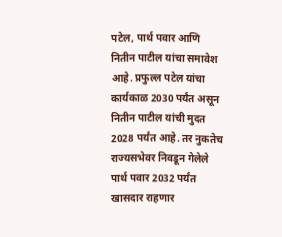पटेल, पार्थ पवार आणि नितीन पाटील यांचा समावेश आहे. प्रफुल्ल पटेल यांचा कार्यकाळ 2030 पर्यंत असून नितीन पाटील यांची मुदत 2028 पर्यंत आहे. तर नुकतेच राज्यसभेवर निवडून गेलेले पार्थ पवार 2032 पर्यंत खासदार राहणार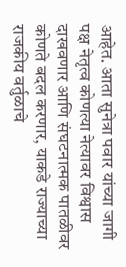आहेत. आता सुनेत्रा पवार यांच्या जागी पक्ष नेतृत्व कोणत्या नेत्यावर विश्वास दाखवणार आणि संघटनात्मक पातळीवर कोणते बदल करणार, याकडे राज्याच्या राजकीय वर्तुळाचे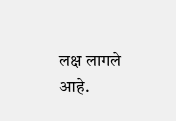लक्ष लागले आहे.